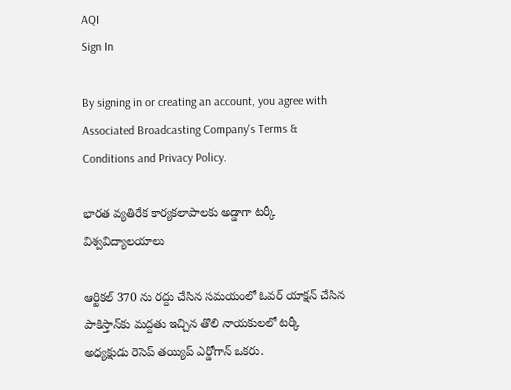AQI
Sign In

By signing in or creating an account, you agree with Associated Broadcasting Company's Terms & Conditions and Privacy Policy.

భార‌త వ్య‌తిరేక కార్య‌కలాపాల‌కు అడ్డాగా ట‌ర్కీ విశ్వవిద్యాలయాలు

ఆర్టికల్ 370 ను రద్దు చేసిన స‌మయంలో ఓవ‌ర్ యాక్ష‌న్ చేసిన‌ పాకిస్తాన్‌కు మద్దతు ఇచ్చిన తొలి నాయకులలో టర్కీ అధ్యక్షుడు రెసెప్ తయ్యిప్ ఎర్డోగాన్ ఒకరు.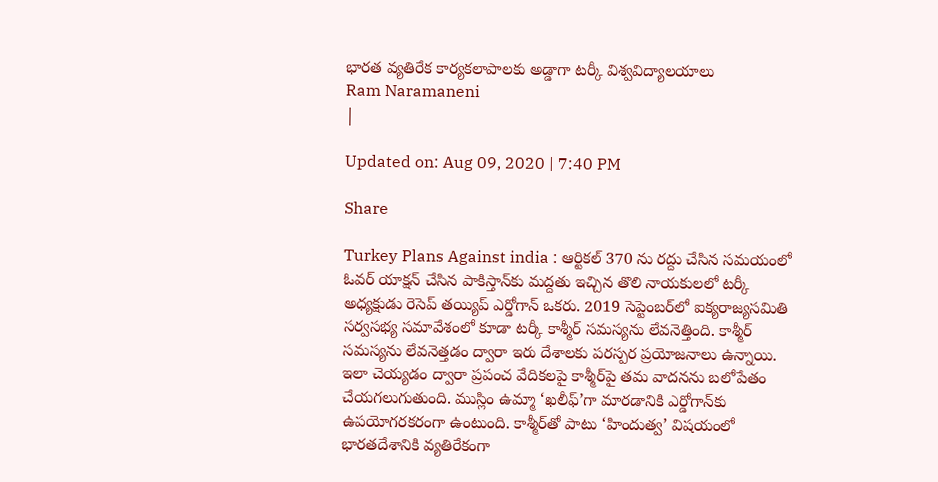భార‌త వ్య‌తిరేక కార్య‌కలాపాల‌కు అడ్డాగా ట‌ర్కీ విశ్వవిద్యాలయాలు
Ram Naramaneni
|

Updated on: Aug 09, 2020 | 7:40 PM

Share

Turkey Plans Against india : ఆర్టికల్ 370 ను రద్దు చేసిన స‌మయంలో ఓవ‌ర్ యాక్ష‌న్ చేసిన‌ పాకిస్తాన్‌కు మద్దతు ఇచ్చిన తొలి నాయకులలో టర్కీ అధ్యక్షుడు రెసెప్ తయ్యిప్ ఎర్డోగాన్ ఒకరు. 2019 సెప్టెంబర్‌లో ఐక్యరాజ్యసమితి సర్వసభ్య సమావేశంలో కూడా టర్కీ కాశ్మీర్ సమస్యను లేవనెత్తింది. కాశ్మీర్ సమస్యను లేవనెత్తడం ద్వారా ఇరు దేశాలకు పరస్పర ప్రయోజనాలు ఉన్నాయి. ఇలా చెయ్య‌డం ద్వారా ప్రపంచ వేదికలపై కాశ్మీర్‌పై త‌మ వాద‌న‌ను బలోపేతం చేయ‌గ‌లుగుతుంది. ముస్లిం ఉమ్మా ‘ఖలీఫ్’గా మారడానికి ఎర్డోగాన్‌కు ఉప‌యోగ‌రక‌రంగా ఉంటుంది. కాశ్మీర్‌తో పాటు ‘హిందుత్వ’ విష‌యంలో భారతదేశానికి వ్యతిరేకంగా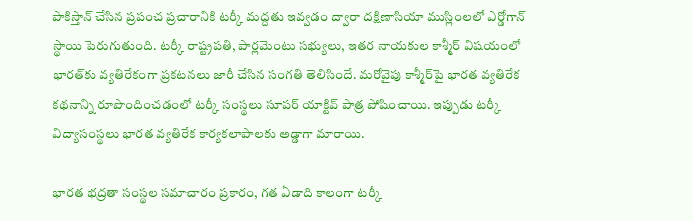పాకిస్తాన్ చేసిన ప్రపంచ ప్రచారానికి టర్కీ మద్దతు ఇవ్వ‌డం ద్వారా దక్షిణాసియా ముస్లింలలో ఎర్డోగాన్ స్థాయి పెరుగుతుంది. ట‌ర్కీ రాష్ట్రపతి, పార్లమెంటు సభ్యులు, ఇతర నాయకుల కాశ్మీర్ విష‌యంలో భార‌త్‌కు వ్య‌తిరేకంగా ప్ర‌క‌ట‌న‌లు జారీ చేసిన సంగ‌తి తెలిసిందే. మ‌రోవైపు కాశ్మీర్‌పై భారత వ్యతిరేక కథనాన్ని రూపొందించడంలో టర్కీ సంస్థలు సూపర్ యాక్టివ్ పాత్ర పోషించాయి. ఇప్పుడు టర్కీ విద్యాసంస్థలు భారత వ్యతిరేక కార్య‌క‌లాపాల‌కు అడ్డాగా మారాయి.

భారత భద్రతా సంస్థల స‌మాచారం ప్రకారం, గత ఏడాది కాలంగా టర్కీ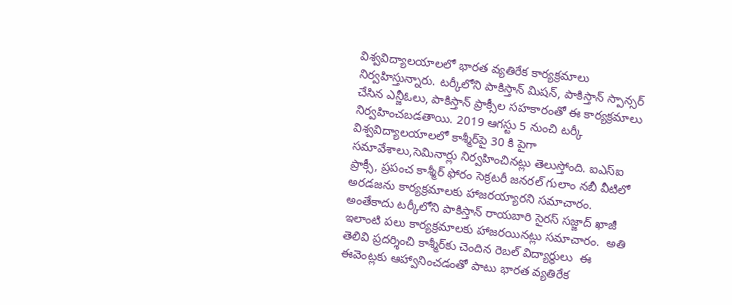విశ్వవిద్యాలయాలలో భారత వ్యతిరేక కార్యక్రమాలు నిర్వ‌హిస్తున్నారు. టర్కీలోని పాకిస్తాన్ మిషన్, పాకిస్తాన్ స్పాన్సర్ చేసిన ఎన్జీఓలు, పాకిస్తాన్ ప్రాక్సీల సహకారంతో ఈ కార్యక్రమాలు నిర్వహించబడతాయి. 2019 ఆగస్టు 5 నుంచి టర్కీ విశ్వవిద్యాలయాలలో కాశ్మీర్‌పై 30 కి పైగా సమావేశాలు,సెమినార్లు నిర్వహించిన‌ట్లు తెలుస్తోంది. ఐఎస్ఐ ప్రాక్సీ, ప్రపంచ కాశ్మీర్ ఫోరం సెక్రటరీ జనరల్ గులాం నబీ వీటిలో అరడజను కార్యక్రమాలకు హాజరయ్యార‌ని స‌మాచారం. అంతేకాదు టర్కీలోని పాకిస్తాన్ రాయబారి సైరస్ సజ్జాద్ ఖాజీ ఇలాంటి పలు కార్యక్రమాలకు హాజరయిన‌ట్లు సమాచారం.  అతి తెలివి ప్ర‌ద‌ర్శించి కాశ్మీర్‌కు చెందిన రెబ‌ల్ విద్యార్థులు  ఈ ఈవెంట్లకు ఆహ్వానించ‌డంతో పాటు భారత వ్యతిరేక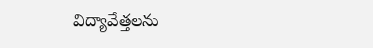విద్యావేత్తలను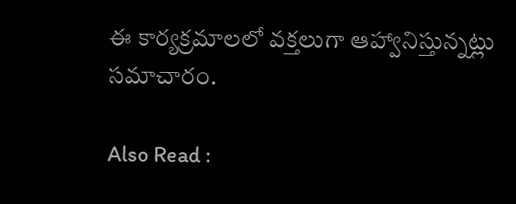ఈ కార్యక్రమాలలో వక్తలుగా ఆహ్వానిస్తున్న‌ట్లు సమాచారం.

Also Read :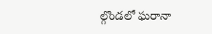ల్గొండలో ఘ‌రానా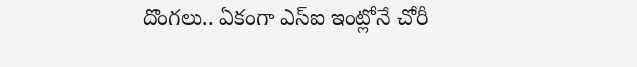దొంగ‌లు.. ఏకంగా ఎస్ఐ ఇంట్లోనే చోరీ